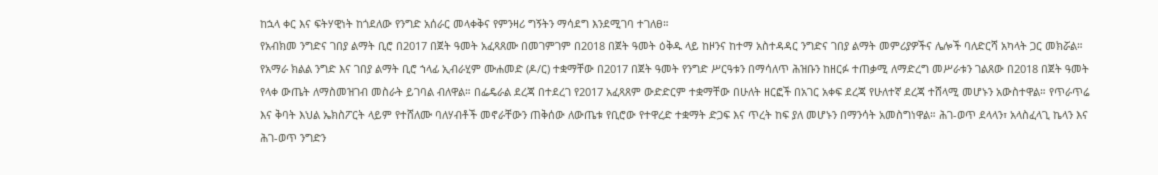ከኋላ ቀር እና ፍትሃዊነት ከጎደለው የንግድ አሰራር መላቀቅና የምንዛሪ ግኝትን ማሳደግ እንደሚገባ ተገለፀ።
የአብክመ ንግድና ገበያ ልማት ቢሮ በ2017 በጀት ዓመት አፈጻጸሙ በመገምገም በ2018 በጀት ዓመት ዕቅዱ ላይ ከዞንና ከተማ አስተዳዳር ንግድና ገበያ ልማት መምሪያዎችና ሌሎች ባለድርሻ አካላት ጋር መክሯል። የአማራ ክልል ንግድ እና ገበያ ልማት ቢሮ ኀላፊ ኢብራሂም ሙሐመድ (ዶ/ር) ተቋማቸው በ2017 በጀት ዓመት የንግድ ሥርዓቱን በማሳለጥ ሕዝቡን ከዘርፉ ተጠቃሚ ለማድረግ መሥራቱን ገልጸው በ2018 በጀት ዓመት የላቀ ውጤት ለማስመዝገብ መስራት ይገባል ብለዋል። በፌዴራል ደረጃ በተደረገ የ2017 አፈጻጸም ውድድርም ተቋማቸው በሁለት ዘርፎች በአገር አቀፍ ደረጃ የሁለተኛ ደረጃ ተሸላሚ መሆኑን አውስተዋል። የጥራጥሬ እና ቅባት እህል ኤክስፖርት ላይም የተሸለሙ ባለሃብቶች መኖራቸውን ጠቅሰው ለውጤቱ የቢሮው የተዋረድ ተቋማት ድጋፍ እና ጥረት ከፍ ያለ መሆኑን በማንሳት አመስግነዋል። ሕገ-ወጥ ደላላን፣ አላስፈላጊ ኬላን እና ሕገ-ወጥ ንግድን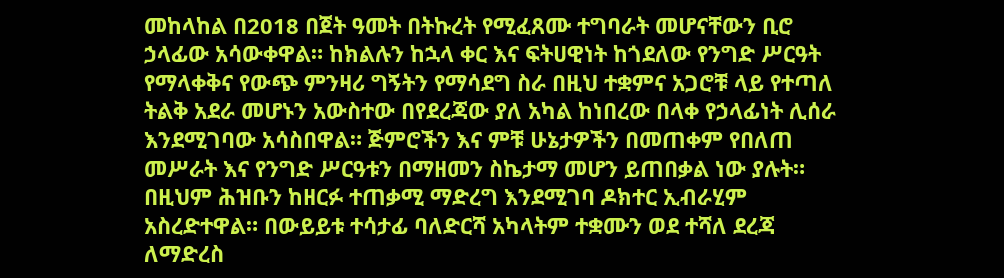መከላከል በ2018 በጀት ዓመት በትኩረት የሚፈጸሙ ተግባራት መሆናቸውን ቢሮ ኃላፊው አሳውቀዋል። ከክልሉን ከኋላ ቀር እና ፍትሀዊነት ከጎደለው የንግድ ሥርዓት የማላቀቅና የውጭ ምንዛሪ ግኝትን የማሳደግ ስራ በዚህ ተቋምና አጋሮቹ ላይ የተጣለ ትልቅ አደራ መሆኑን አውስተው በየደረጃው ያለ አካል ከነበረው በላቀ የኃላፊነት ሊሰራ እንደሚገባው አሳስበዋል። ጅምሮችን እና ምቹ ሁኔታዎችን በመጠቀም የበለጠ መሥራት እና የንግድ ሥርዓቱን በማዘመን ስኬታማ መሆን ይጠበቃል ነው ያሉት። በዚህም ሕዝቡን ከዘርፉ ተጠቃሚ ማድረግ እንደሚገባ ዶክተር ኢብራሂም አስረድተዋል። በውይይቱ ተሳታፊ ባለድርሻ አካላትም ተቋሙን ወደ ተሻለ ደረጃ ለማድረስ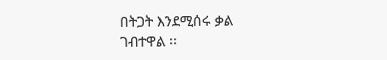በትጋት እንደሚሰሩ ቃል ገብተዋል ፡፡